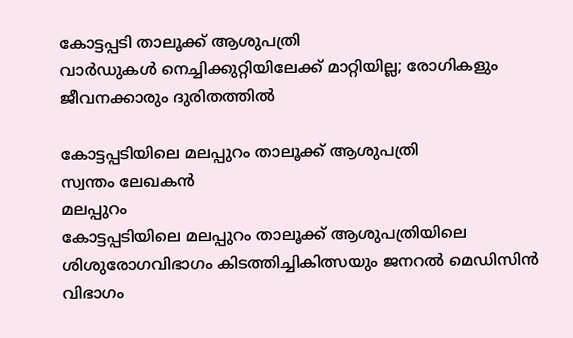കോട്ടപ്പടി താലൂക്ക് ആശുപത്രി
വാർഡുകൾ നെച്ചിക്കുറ്റിയിലേക്ക് മാറ്റിയില്ല; രോഗികളും ജീവനക്കാരും ദുരിതത്തിൽ

കോട്ടപ്പടിയിലെ മലപ്പുറം താലൂക്ക് ആശുപത്രി
സ്വന്തം ലേഖകൻ
മലപ്പുറം
കോട്ടപ്പടിയിലെ മലപ്പുറം താലൂക്ക് ആശുപത്രിയിലെ ശിശുരോഗവിഭാഗം കിടത്തിച്ചികിത്സയും ജനറൽ മെഡിസിൻ വിഭാഗം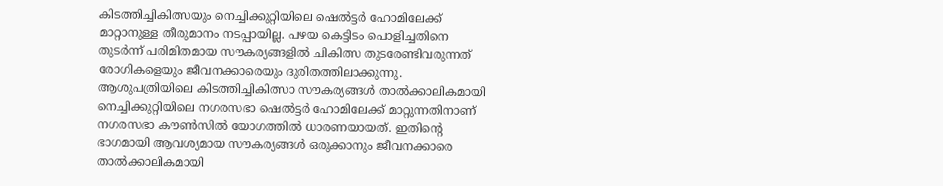കിടത്തിച്ചികിത്സയും നെച്ചിക്കുറ്റിയിലെ ഷെൽട്ടർ ഹോമിലേക്ക് മാറ്റാനുള്ള തീരുമാനം നടപ്പായില്ല. പഴയ കെട്ടിടം പൊളിച്ചതിനെ തുടർന്ന് പരിമിതമായ സൗകര്യങ്ങളിൽ ചികിത്സ തുടരേണ്ടിവരുന്നത് രോഗികളെയും ജീവനക്കാരെയും ദുരിതത്തിലാക്കുന്നു. ആശുപത്രിയിലെ കിടത്തിച്ചികിത്സാ സൗകര്യങ്ങൾ താൽക്കാലികമായി നെച്ചിക്കുറ്റിയിലെ നഗരസഭാ ഷെൽട്ടർ ഹോമിലേക്ക് മാറ്റുന്നതിനാണ് നഗരസഭാ കൗൺസിൽ യോഗത്തിൽ ധാരണയായത്. ഇതിന്റെ ഭാഗമായി ആവശ്യമായ സൗകര്യങ്ങൾ ഒരുക്കാനും ജീവനക്കാരെ താൽക്കാലികമായി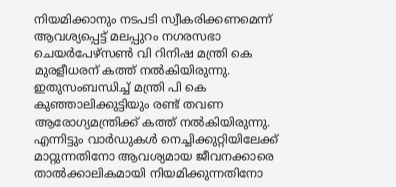നിയമിക്കാനും നടപടി സ്വീകരിക്കണമെന്ന് ആവശ്യപ്പെട്ട് മലപ്പുറം നഗരസഭാ ചെയർപേഴ്സൺ വി റിനിഷ മന്ത്രി കെ മുരളീധരന് കത്ത് നൽകിയിരുന്നു. ഇതുസംബന്ധിച്ച് മന്ത്രി പി കെ കുഞ്ഞാലിക്കുട്ടിയും രണ്ട് തവണ ആരോഗ്യമന്ത്രിക്ക് കത്ത് നൽകിയിരുന്നു. എന്നിട്ടും വാർഡുകൾ നെച്ചിക്കുറ്റിയിലേക്ക് മാറ്റുന്നതിനോ ആവശ്യമായ ജീവനക്കാരെ താൽക്കാലികമായി നിയമിക്കുന്നതിനോ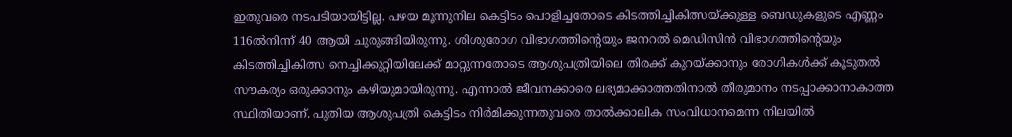ഇതുവരെ നടപടിയായിട്ടില്ല. പഴയ മൂന്നുനില കെട്ടിടം പൊളിച്ചതോടെ കിടത്തിച്ചികിത്സയ്ക്കുള്ള ബെഡുകളുടെ എണ്ണം 116ൽനിന്ന് 40 ആയി ചുരുങ്ങിയിരുന്നു. ശിശുരോഗ വിഭാഗത്തിന്റെയും ജനറൽ മെഡിസിൻ വിഭാഗത്തിന്റെയും കിടത്തിച്ചികിത്സ നെച്ചിക്കുറ്റിയിലേക്ക് മാറ്റുന്നതോടെ ആശുപത്രിയിലെ തിരക്ക് കുറയ്ക്കാനും രോഗികൾക്ക് കൂടുതൽ സൗകര്യം ഒരുക്കാനും കഴിയുമായിരുന്നു. എന്നാൽ ജീവനക്കാരെ ലഭ്യമാക്കാത്തതിനാൽ തീരുമാനം നടപ്പാക്കാനാകാത്ത സ്ഥിതിയാണ്. പുതിയ ആശുപത്രി കെട്ടിടം നിർമിക്കുന്നതുവരെ താൽക്കാലിക സംവിധാനമെന്ന നിലയിൽ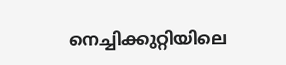നെച്ചിക്കുറ്റിയിലെ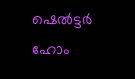ഷെൽട്ടർ ഹോം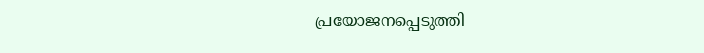പ്രയോജനപ്പെടുത്തി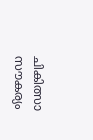ചികിത്സാ സൗകര്യം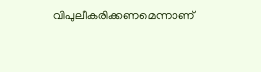വിപുലീകരിക്കണമെന്നാണ്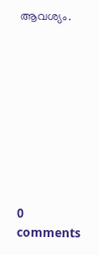ആവശ്യം.









0 comments